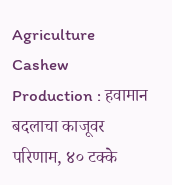Agriculture Cashew Production : हवामान बदलाचा काजूवर परिणाम, ४० टक्के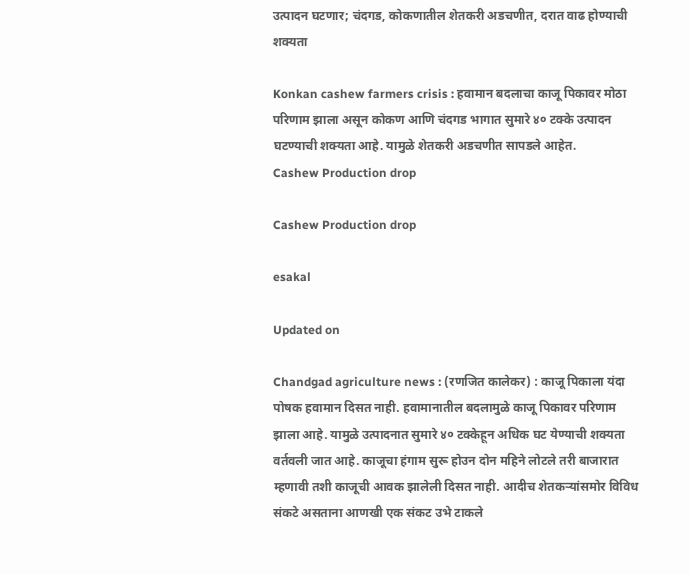उत्पादन घटणार; चंदगड, कोकणातील शेतकरी अडचणीत, दरात वाढ होण्याची शक्यता

Konkan cashew farmers crisis : हवामान बदलाचा काजू पिकावर मोठा परिणाम झाला असून कोकण आणि चंदगड भागात सुमारे ४० टक्के उत्पादन घटण्याची शक्यता आहे. यामुळे शेतकरी अडचणीत सापडले आहेत.
Cashew Production drop

Cashew Production drop

esakal

Updated on

Chandgad agriculture news : (रणजित कालेकर) : काजू पिकाला यंदा पोषक हवामान दिसत नाही. हवामानातील बदलामुळे काजू पिकावर परिणाम झाला आहे. यामुळे उत्पादनात सुमारे ४० टक्केहून अधिक घट येण्याची शक्यता वर्तवली जात आहे. काजूचा हंगाम सुरू होउन दोन महिने लोटले तरी बाजारात म्हणावी तशी काजूची आवक झालेली दिसत नाही. आदीच शेतकऱ्यांसमोर विविध संकटे असताना आणखी एक संकट उभे टाकले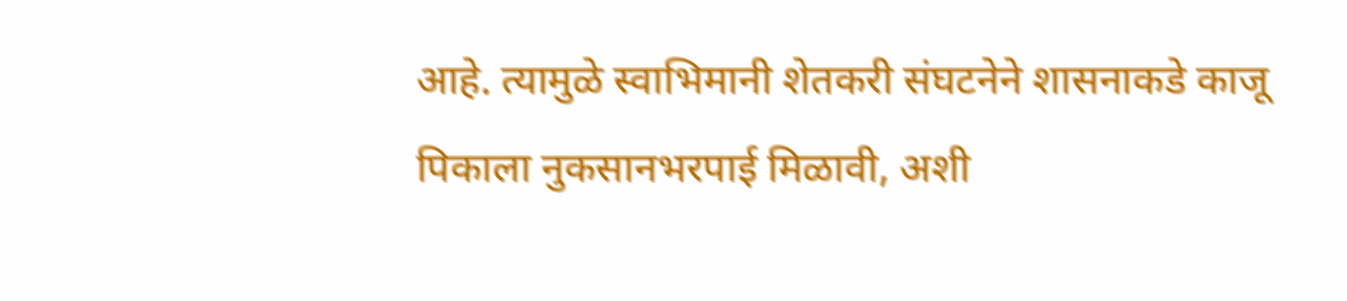आहे. त्यामुळे स्वाभिमानी शेतकरी संघटनेने शासनाकडे काजू पिकाला नुकसानभरपाई मिळावी, अशी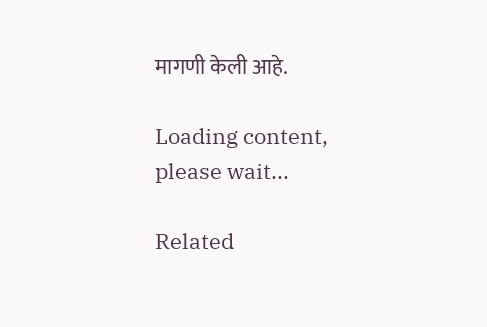मागणी केली आहे.

Loading content, please wait...

Related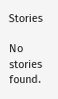Stories

No stories found.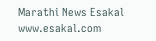Marathi News Esakal
www.esakal.com